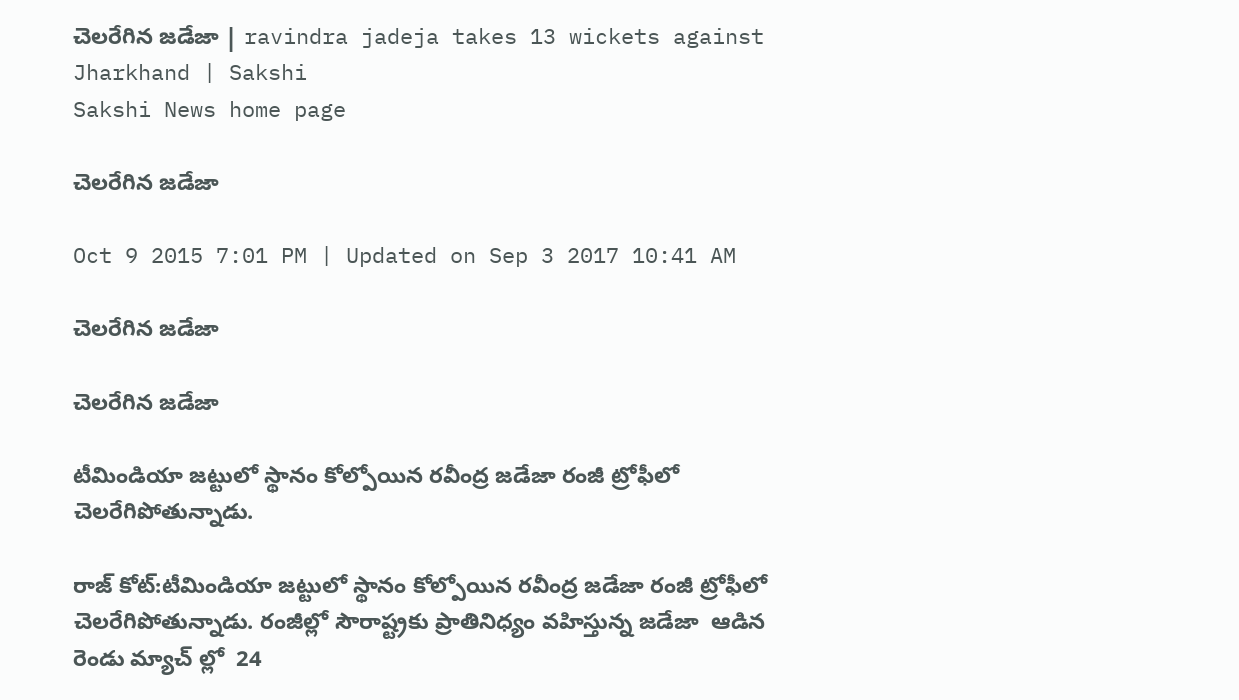చెలరేగిన జడేజా | ravindra jadeja takes 13 wickets against Jharkhand | Sakshi
Sakshi News home page

చెలరేగిన జడేజా

Oct 9 2015 7:01 PM | Updated on Sep 3 2017 10:41 AM

చెలరేగిన జడేజా

చెలరేగిన జడేజా

టీమిండియా జట్టులో స్థానం కోల్పోయిన రవీంద్ర జడేజా రంజీ ట్రోఫీలో చెలరేగిపోతున్నాడు.

రాజ్ కోట్:టీమిండియా జట్టులో స్థానం కోల్పోయిన రవీంద్ర జడేజా రంజీ ట్రోఫీలో చెలరేగిపోతున్నాడు. రంజీల్లో సౌరాష్ట్రకు ప్రాతినిధ్యం వహిస్తున్న జడేజా  ఆడిన రెండు మ్యాచ్ ల్లో  24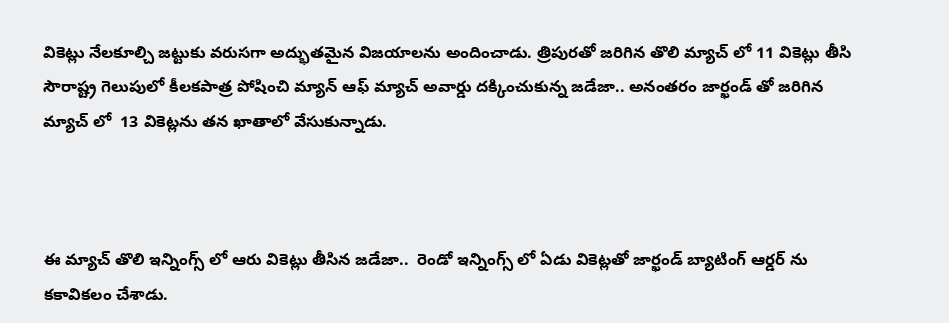వికెట్లు నేలకూల్చి జట్టుకు వరుసగా అద్భుతమైన విజయాలను అందించాడు. త్రిపురతో జరిగిన తొలి మ్యాచ్ లో 11 వికెట్లు తీసి సౌరాష్ట్ర గెలుపులో కీలకపాత్ర పోషించి మ్యాన్ ఆఫ్ మ్యాచ్ అవార్డు దక్కించుకున్న జడేజా.. అనంతరం జార్ఖండ్ తో జరిగిన మ్యాచ్ లో  13 వికెట్లను తన ఖాతాలో వేసుకున్నాడు.



ఈ మ్యాచ్ తొలి ఇన్నింగ్స్ లో ఆరు వికెట్లు తీసిన జడేజా..  రెండో ఇన్నింగ్స్ లో ఏడు వికెట్లతో జార్ఖండ్ బ్యాటింగ్ ఆర్డర్ ను కకావికలం చేశాడు.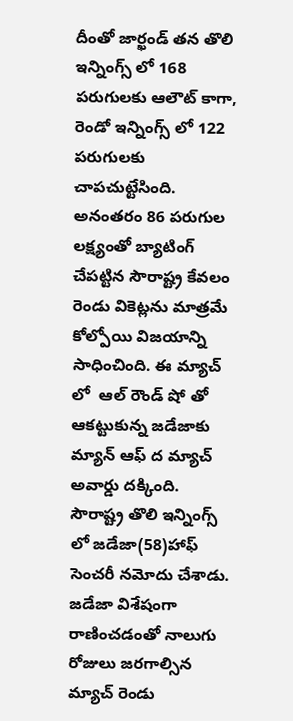దీంతో జార్ఖండ్ తన తొలి ఇన్నింగ్స్ లో 168 పరుగులకు ఆలౌట్ కాగా, రెండో ఇన్నింగ్స్ లో 122 పరుగులకు చాపచుట్టేసింది. అనంతరం 86 పరుగుల లక్ష్యంతో బ్యాటింగ్ చేపట్టిన సౌరాష్ట్ర కేవలం రెండు వికెట్లను మాత్రమే కోల్పోయి విజయాన్ని సాధించింది. ఈ మ్యాచ్ లో  ఆల్ రౌండ్ షో తో ఆకట్టుకున్న జడేజాకు మ్యాన్ ఆఫ్ ద మ్యాచ్ అవార్డు దక్కింది.  సౌరాష్ట్ర తొలి ఇన్నింగ్స్ లో జడేజా(58)హాఫ్ సెంచరీ నమోదు చేశాడు. జడేజా విశేషంగా రాణించడంతో నాలుగు రోజులు జరగాల్సిన మ్యాచ్ రెండు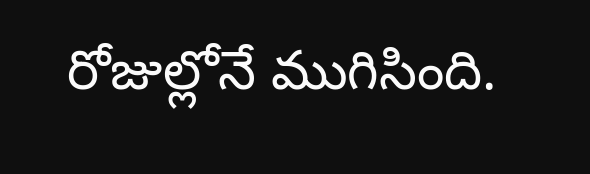రోజుల్లోనే ముగిసింది.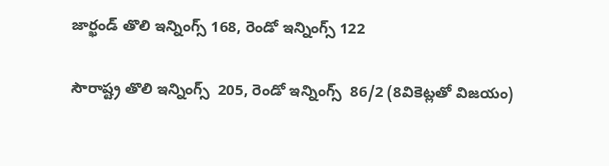జార్ఖండ్ తొలి ఇన్నింగ్స్ 168, రెండో ఇన్నింగ్స్ 122

సౌరాష్ట్ర తొలి ఇన్నింగ్స్  205, రెండో ఇన్నింగ్స్  86/2 (8వికెట్లతో విజయం)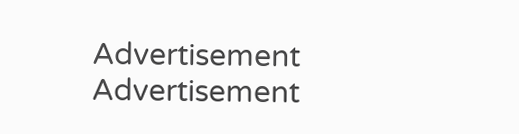Advertisement
Advertisement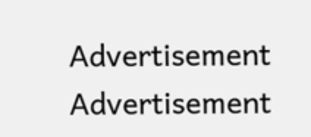Advertisement
Advertisement